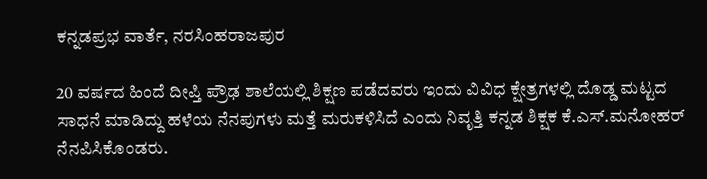ಕನ್ನಡಪ್ರಭ ವಾರ್ತೆ, ನರಸಿಂಹರಾಜಪುರ

20 ವರ್ಷದ ಹಿಂದೆ ದೀಪ್ತಿ ಪ್ರೌಢ ಶಾಲೆಯಲ್ಲಿ ಶಿಕ್ಷಣ ಪಡೆದವರು ಇಂದು ವಿವಿಧ ಕ್ಷೇತ್ರಗಳಲ್ಲಿ ದೊಡ್ಡ ಮಟ್ಟದ ಸಾಧನೆ ಮಾಡಿದ್ದು ಹಳೆಯ ನೆನಪುಗಳು ಮತ್ತೆ ಮರುಕಳಿಸಿದೆ ಎಂದು ನಿವೃತ್ತಿ ಕನ್ನಡ ಶಿಕ್ಷಕ ಕೆ.ಎಸ್.ಮನೋಹರ್ ನೆನಪಿಸಿಕೊಂಡರು.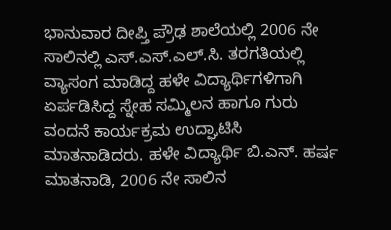ಭಾನುವಾರ ದೀಪ್ತಿ ಪ್ರೌಢ ಶಾಲೆಯಲ್ಲಿ 2006 ನೇ ಸಾಲಿನಲ್ಲಿ ಎಸ್.ಎಸ್.ಎಲ್.ಸಿ. ತರಗತಿಯಲ್ಲಿ ವ್ಯಾಸಂಗ ಮಾಡಿದ್ದ ಹಳೇ ವಿದ್ಯಾರ್ಥಿಗಳಿಗಾಗಿ ಏರ್ಪಡಿಸಿದ್ದ ಸ್ನೇಹ ಸಮ್ಮಿಲನ ಹಾಗೂ ಗುರು ವಂದನೆ ಕಾರ್ಯಕ್ರಮ ಉದ್ಘಾಟಿಸಿ ಮಾತನಾಡಿದರು. ಹಳೇ ವಿದ್ಯಾರ್ಥಿ ಬಿ.ಎನ್. ಹರ್ಷ ಮಾತನಾಡಿ, 2006 ನೇ ಸಾಲಿನ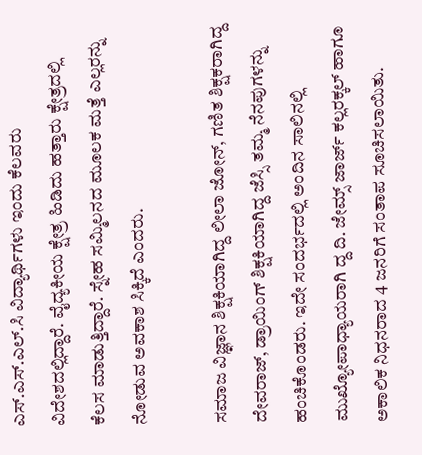ಎಸ್.ಎಸ್.ಎಲ್.ಸಿ ವಿದ್ಯಾರ್ಥಿಗಳು ಇಂದು ಕೆಲವರು ವಿದೇಶದಲ್ಲಿದ್ದಾರೆ. ವೈದ್ಯಕೀಯ ಕ್ಷೇತ್ರ ಹಿಡಿದು ಹತ್ತಾರು ಕ್ಷೇತ್ರದಲ್ಲಿ ಕೆಲಸ ಮಾಡುತ್ತಿದ್ದಾರೆ. ಸ್ನೇಹ ಸಮ್ಮಿಲನದ ಮೂಲಕ ಮತ್ತೆ ಎಲ್ಲರನ್ನು ನೋಡುವ ಅವಕಾಶ ಸಿಕ್ಕಿದೆ ಎಂದರು.

ಸಮಾಜ ವಿಜ್ಞಾನ ಶಿಕ್ಷಕಿಯಾಗಿದ್ದ ಲೀಲಾ ಜೋನ್, ಗಣಿತ ಶಿಕ್ಷಕರಾಗಿದ್ದ ದೇವರಾಜ್, ಡ್ರಾಯಿಂಗ್ ಶಿಕ್ಷಕಿಯಾಗಿದ್ದ ಜೆಸ್ಸಿ ತಮ್ಮ ನೆನಪುಗಳನ್ನು ಹಂಚಿಕೊಂಡರು. ಇದೇ ಸಂದರ್ಭದಲ್ಲಿ ಅಂದಿನ ಸಾಲಿನಲ್ಲಿ ಮುಖ್ಯೋಪಾಧ್ಯಾಯರಾಗಿ ದ್ದ ದಿ. ಜೇಮ್ಸ್ ಜಾರ್ಜ್ ಕಲ್ಲರಕ್ಕಲ್ ಹಾಗೂ ಅಕಾಲಿಕ ನಿಧನರಾದ 4 ಜನರಿಗೆ ಸಂತಾಪ ಸೂಚಿಸಲಾಯಿತು.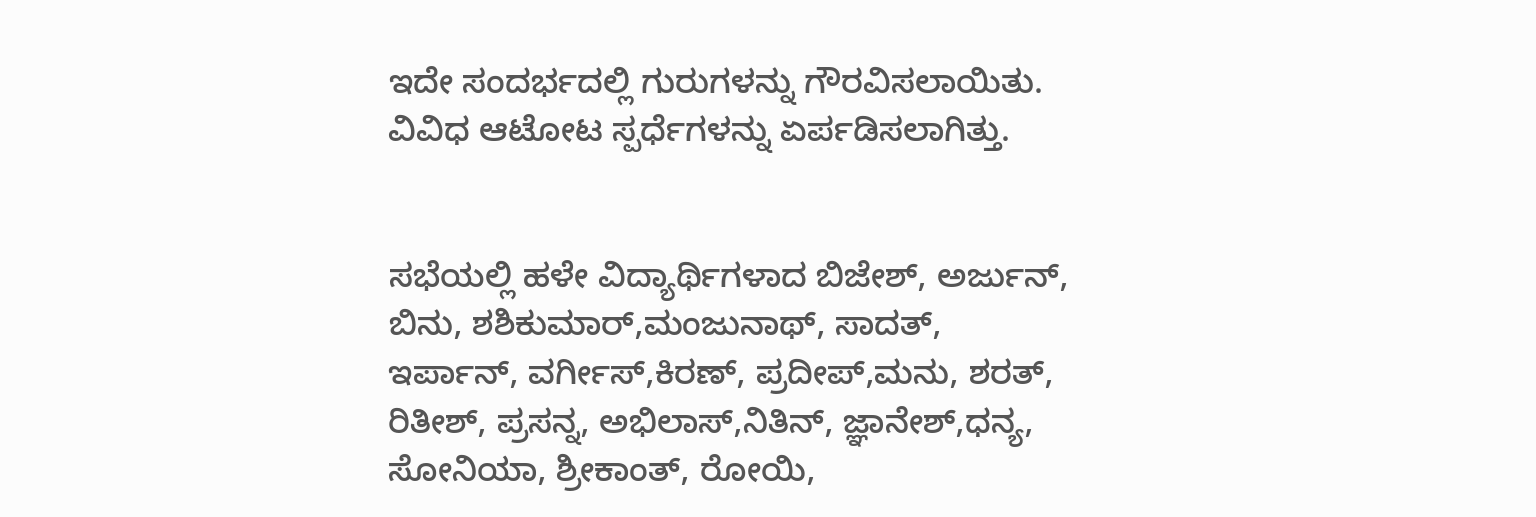ಇದೇ ಸಂದರ್ಭದಲ್ಲಿ ಗುರುಗಳನ್ನು ಗೌರವಿಸಲಾಯಿತು. ವಿವಿಧ ಆಟೋಟ ಸ್ಪರ್ಧೆಗಳನ್ನು ಏರ್ಪಡಿಸಲಾಗಿತ್ತು.


ಸಭೆಯಲ್ಲಿ ಹಳೇ ವಿದ್ಯಾರ್ಥಿಗಳಾದ ಬಿಜೇಶ್, ಅರ್ಜುನ್, ಬಿನು, ಶಶಿಕುಮಾರ್,ಮಂಜುನಾಥ್, ಸಾದತ್, ಇರ್ಪಾನ್, ವರ್ಗೀಸ್,ಕಿರಣ್, ಪ್ರದೀಪ್,ಮನು, ಶರತ್, ರಿತೀಶ್, ಪ್ರಸನ್ನ, ಅಭಿಲಾಸ್,ನಿತಿನ್, ಜ್ಞಾನೇಶ್,ಧನ್ಯ, ಸೋನಿಯಾ, ಶ್ರೀಕಾಂತ್, ರೋಯಿ,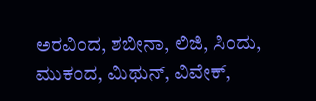ಅರವಿಂದ, ಶಬೀನಾ, ಲಿಜಿ, ಸಿಂದು, ಮುಕಂದ, ಮಿಥುನ್, ವಿವೇಕ್,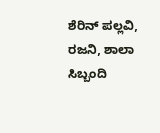ಶೆರಿನ್ ಪಲ್ಲವಿ, ರಜನಿ, ಶಾಲಾ ಸಿಬ್ಬಂದಿ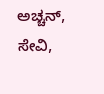ಅಚ್ಚನ್, ಸೇವಿ,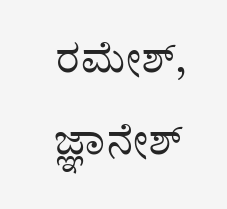ರಮೇಶ್, ಜ್ಞಾನೇಶ್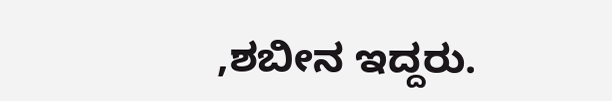,ಶಬೀನ ಇದ್ದರು.